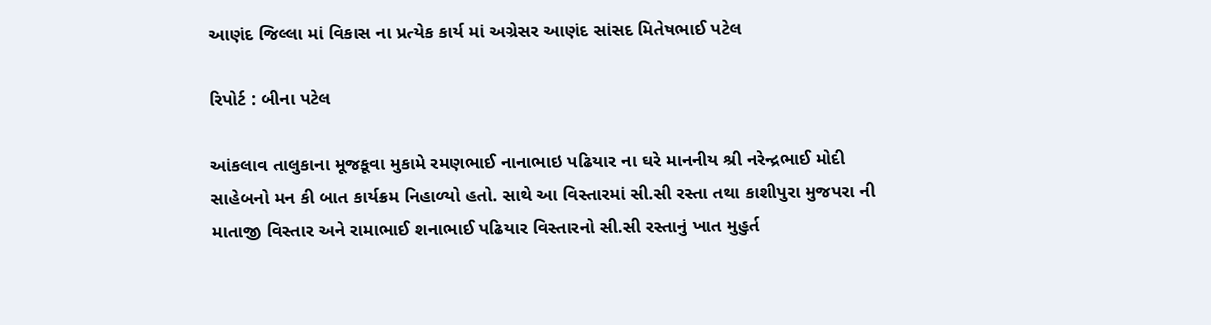આણંદ જિલ્લા માં વિકાસ ના પ્રત્યેક કાર્ય માં અગ્રેસર આણંદ સાંસદ મિતેષભાઈ પટેલ

રિપોર્ટ : બીના પટેલ

આંકલાવ તાલુકાના મૂજકૂવા મુકામે રમણભાઈ નાનાભાઇ પઢિયાર ના ઘરે માનનીય શ્રી નરેન્દ્રભાઈ મોદી સાહેબનો મન કી બાત કાર્યક્રમ નિહાળ્યો હતો. સાથે આ વિસ્તારમાં સી.સી રસ્તા તથા કાશીપુરા મુજપરા ની માતાજી વિસ્તાર અને રામાભાઈ શનાભાઈ પઢિયાર વિસ્તારનો સી.સી રસ્તાનું ખાત મુહુર્ત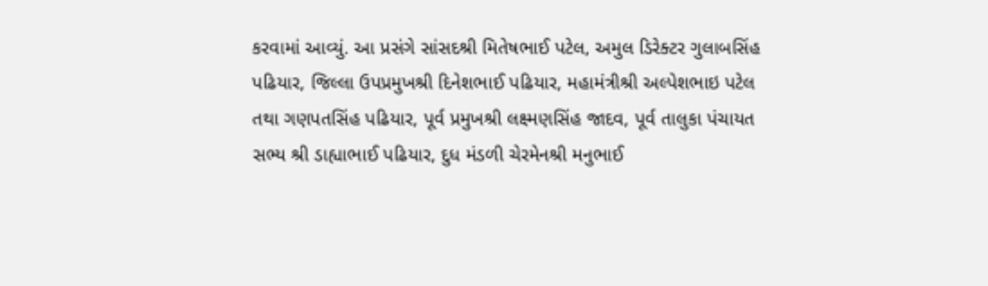કરવામાં આવ્યું. આ પ્રસંગે સાંસદશ્રી મિતેષભાઈ પટેલ, અમુલ ડિરેક્ટર ગુલાબસિંહ પઢિયાર, જિલ્લા ઉપપ્રમુખશ્રી દિનેશભાઈ પઢિયાર, મહામંત્રીશ્રી અલ્પેશભાઇ પટેલ તથા ગણપતસિંહ પઢિયાર, પૂર્વ પ્રમુખશ્રી લક્ષ્મણસિંહ જાદવ, પૂર્વ તાલુકા પંચાયત સભ્ય શ્રી ડાહ્યાભાઈ પઢિયાર, દુધ મંડળી ચેરમેનશ્રી મનુભાઈ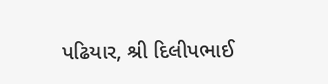પઢિયાર, શ્રી દિલીપભાઈ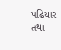પઢિયાર તથા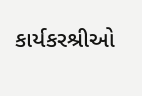કાર્યકરશ્રીઓ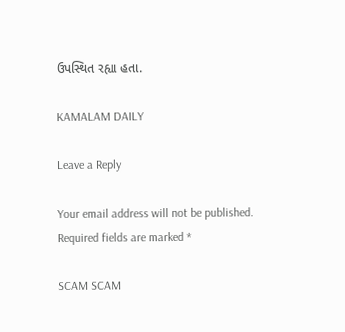ઉપસ્થિત રહ્યા હતા.

KAMALAM DAILY

Leave a Reply

Your email address will not be published. Required fields are marked *

SCAM SCAM